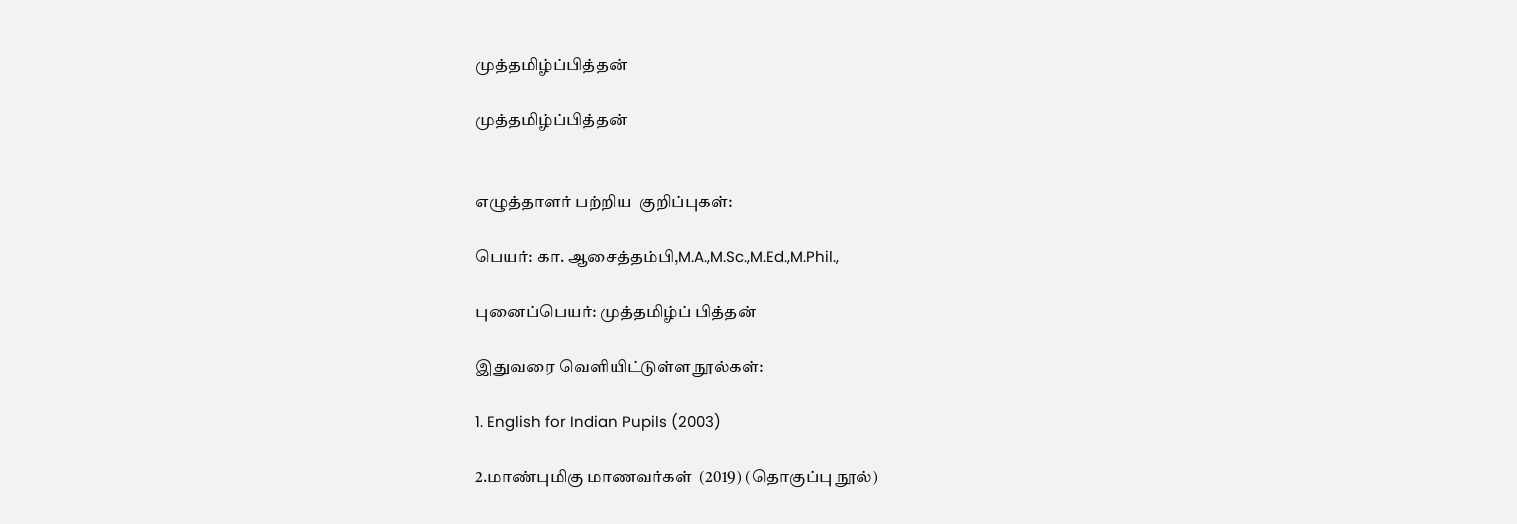முத்தமிழ்ப்பித்தன்

முத்தமிழ்ப்பித்தன்


எழுத்தாளர் பற்றிய  குறிப்புகள்:

பெயர்: கா. ஆசைத்தம்பி,M.A.,M.Sc.,M.Ed.,M.Phil.,

புனைப்பெயர்: முத்தமிழ்ப் பித்தன்

இதுவரை வெளியிட்டுள்ள நூல்கள்:

1. English for Indian Pupils (2003)

2.மாண்புமிகு மாணவர்கள்  (2019) (தொகுப்பு நூல்)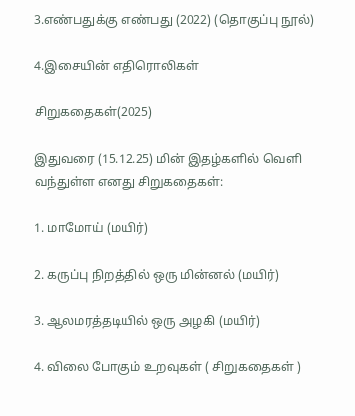3.எண்பதுக்கு எண்பது (2022) (தொகுப்பு நூல்)

4.இசையின் எதிரொலிகள்

சிறுகதைகள்(2025)

இதுவரை (15.12.25) மின் இதழ்களில் வெளி வந்துள்ள எனது சிறுகதைகள்:

1. மாமோய் (மயிர்)

2. கருப்பு நிறத்தில் ஒரு மின்னல் (மயிர்)

3. ஆலமரத்தடியில் ஒரு அழகி (மயிர்)

4. விலை போகும் உறவுகள் ( சிறுகதைகள் )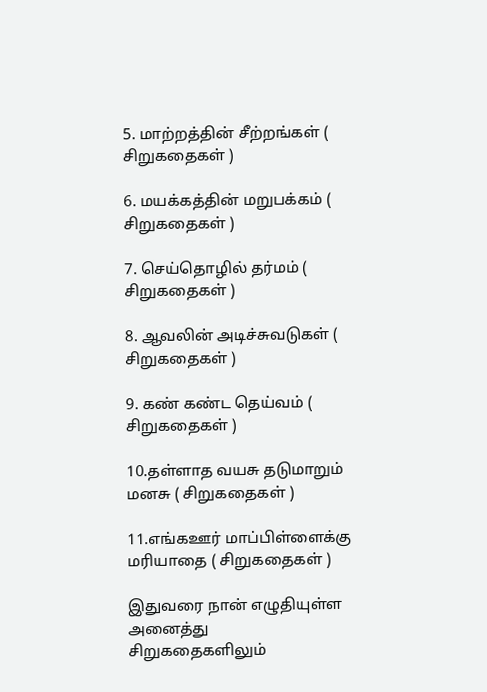5. மாற்றத்தின் சீற்றங்கள் ( சிறுகதைகள் )

6. மயக்கத்தின் மறுபக்கம் ( சிறுகதைகள் )

7. செய்தொழில் தர்மம் ( சிறுகதைகள் )

8. ஆவலின் அடிச்சுவடுகள் ( சிறுகதைகள் )

9. கண் கண்ட தெய்வம் ( சிறுகதைகள் )

10.தள்ளாத வயசு தடுமாறும் மனசு ( சிறுகதைகள் )

11.எங்கஊர் மாப்பிள்ளைக்கு மரியாதை ( சிறுகதைகள் )

இதுவரை நான் எழுதியுள்ள அனைத்து  சிறுகதைகளிலும்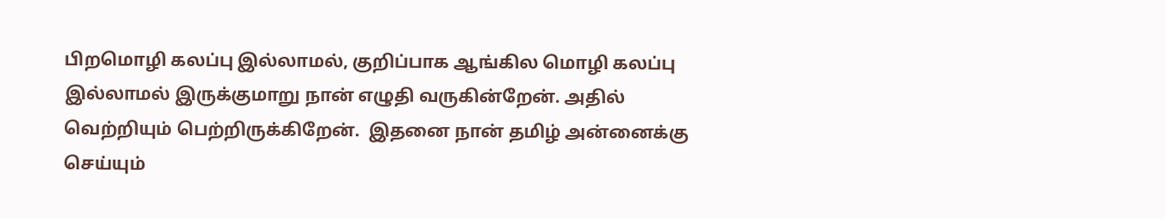பிறமொழி கலப்பு இல்லாமல், குறிப்பாக ஆங்கில மொழி கலப்பு இல்லாமல் இருக்குமாறு நான் எழுதி வருகின்றேன். அதில் வெற்றியும் பெற்றிருக்கிறேன்.  இதனை நான் தமிழ் அன்னைக்கு செய்யும்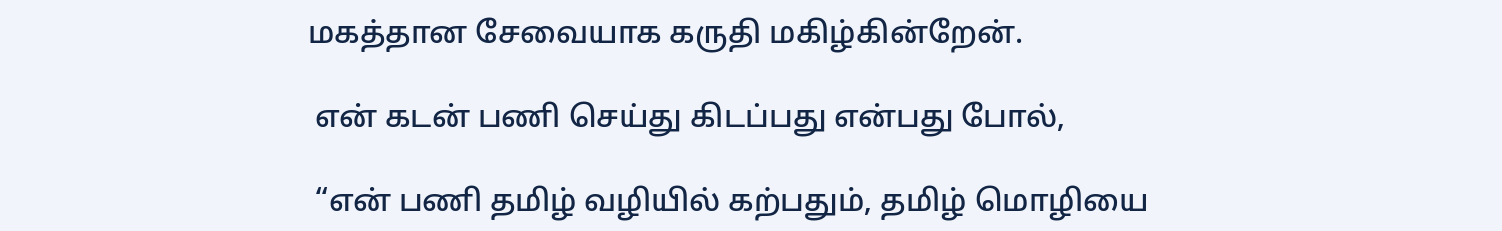மகத்தான சேவையாக கருதி மகிழ்கின்றேன்.

 என் கடன் பணி செய்து கிடப்பது என்பது போல்,

 “என் பணி தமிழ் வழியில் கற்பதும், தமிழ் மொழியை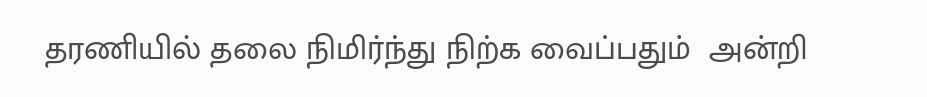தரணியில் தலை நிமிர்ந்து நிற்க வைப்பதும்  அன்றி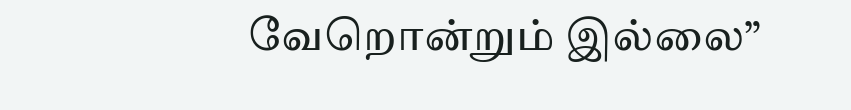வேறொன்றும் இல்லை”